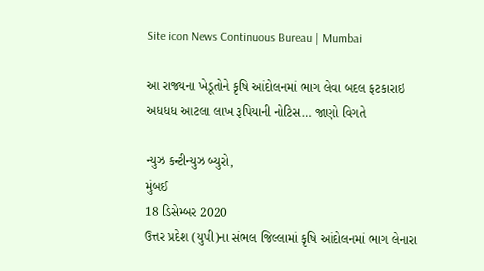Site icon News Continuous Bureau | Mumbai

આ રાજ્યના ખેડૂતોને કૃષિ આંદોલનમાં ભાગ લેવા બદલ ફટકારાઇ અધધધ આટલા લાખ રૂપિયાની નોટિસ… જાણો વિગતે

ન્યુઝ કન્ટીન્યુઝ બ્યુરો,
મુંબઈ
18 ડિસેમ્બર 2020
ઉત્તર પ્રદેશ (યુપી)ના સંભલ જિલ્લામાં કૃષિ આંદોલનમાં ભાગ લેનારા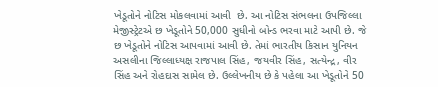ખેડૂતોને નોટિસ મોકલવામાં આવી  છે. આ નોટિસ સંભલના ઉપજિલ્લા મેજીસ્ટ્રેટએ છ ખેડૂતોને 50,000 સુધીનો બોન્ડ ભરવા માટે આપી છે. જે છ ખેડૂતોને નોટિસ આપવામાં આવી છે. તેમાં ભારતીય કિસાન યુનિયન અસલીના જિલ્લાધ્યક્ષ રાજપાલ સિંહ, જયવીર સિંહ, સત્યેન્દ્ર, વીર સિંહ અને રોહદાસ સામેલ છે. ઉલ્લેખનીય છે કે પહેલા આ ખેડૂતોને 50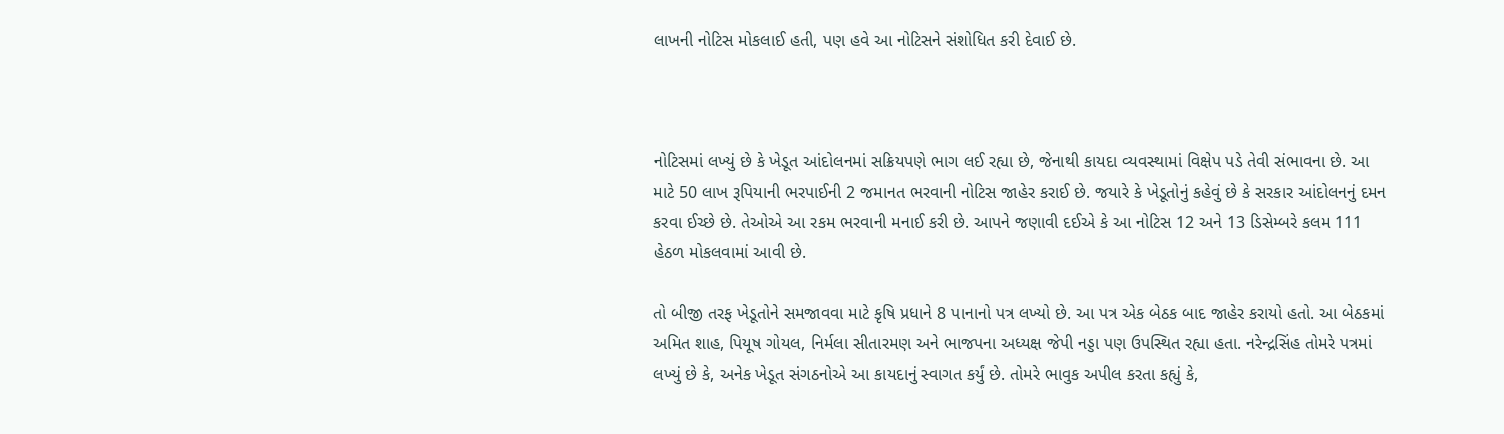લાખની નોટિસ મોકલાઈ હતી, પણ હવે આ નોટિસને સંશોધિત કરી દેવાઈ છે.



નોટિસમાં લખ્યું છે કે ખેડૂત આંદોલનમાં સક્રિયપણે ભાગ લઈ રહ્યા છે, જેનાથી કાયદા વ્યવસ્થામાં વિક્ષેપ પડે તેવી સંભાવના છે. આ માટે 50 લાખ રૂપિયાની ભરપાઈની 2 જમાનત ભરવાની નોટિસ જાહેર કરાઈ છે. જયારે કે ખેડૂતોનું કહેવું છે કે સરકાર આંદોલનનું દમન કરવા ઈચ્છે છે. તેઓએ આ રકમ ભરવાની મનાઈ કરી છે. આપને જણાવી દઈએ કે આ નોટિસ 12 અને 13 ડિસેમ્બરે કલમ 111 હેઠળ મોકલવામાં આવી છે.

તો બીજી તરફ ખેડૂતોને સમજાવવા માટે કૃષિ પ્રધાને 8 પાનાનો પત્ર લખ્યો છે. આ પત્ર એક બેઠક બાદ જાહેર કરાયો હતો. આ બેઠકમાં અમિત શાહ, પિયૂષ ગોયલ, નિર્મલા સીતારમણ અને ભાજપના અધ્યક્ષ જેપી નડ્ડા પણ ઉપસ્થિત રહ્યા હતા. નરેન્દ્રસિંહ તોમરે પત્રમાં લખ્યું છે કે, અનેક ખેડૂત સંગઠનોએ આ કાયદાનું સ્વાગત કર્યું છે. તોમરે ભાવુક અપીલ કરતા કહ્યું કે,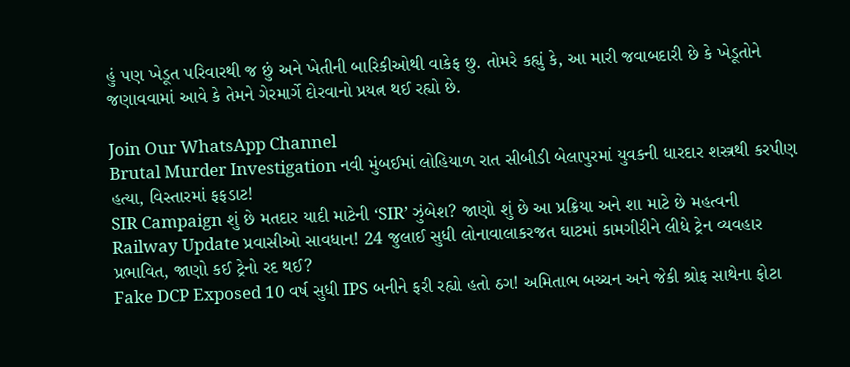હું પણ ખેડૂત પરિવારથી જ છું અને ખેતીની બારિકીઓથી વાકેફ છુ. તોમરે કહ્યું કે, આ મારી જવાબદારી છે કે ખેડૂતોને જણાવવામાં આવે કે તેમને ગેરમાર્ગે દોરવાનો પ્રયત્ન થઈ રહ્યો છે.

Join Our WhatsApp Channel
Brutal Murder Investigation નવી મુંબઈમાં લોહિયાળ રાત સીબીડી બેલાપુરમાં યુવકની ધારદાર શસ્ત્રથી કરપીણ હત્યા, વિસ્તારમાં ફફડાટ!
SIR Campaign શું છે મતદાર યાદી માટેની ‘SIR’ ઝુંબેશ? જાણો શું છે આ પ્રક્રિયા અને શા માટે છે મહત્વની
Railway Update પ્રવાસીઓ સાવધાન! 24 જુલાઈ સુધી લોનાવાલાકરજત ઘાટમાં કામગીરીને લીધે ટ્રેન વ્યવહાર પ્રભાવિત, જાણો કઈ ટ્રેનો રદ થઈ?
Fake DCP Exposed 10 વર્ષ સુધી IPS બનીને ફરી રહ્યો હતો ઠગ! અમિતાભ બચ્ચન અને જેકી શ્રોફ સાથેના ફોટા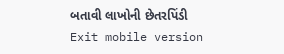બતાવી લાખોની છેતરપિંડી
Exit mobile version